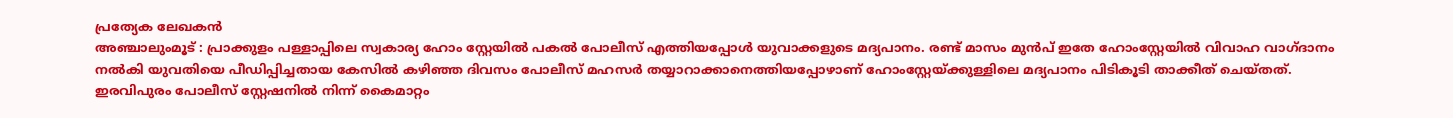പ്രത്യേക ലേഖകൻ
അഞ്ചാലുംമൂട് : പ്രാക്കുളം പള്ളാപ്പിലെ സ്വകാര്യ ഹോം സ്റ്റേയിൽ പകൽ പോലീസ് എത്തിയപ്പോൾ യുവാക്കളുടെ മദ്യപാനം. രണ്ട് മാസം മുൻപ് ഇതേ ഹോംസ്റ്റേയിൽ വിവാഹ വാഗ്ദാനം നൽകി യുവതിയെ പീഡിപ്പിച്ചതായ കേസിൽ കഴിഞ്ഞ ദിവസം പോലീസ് മഹസർ തയ്യാറാക്കാനെത്തിയപ്പോഴാണ് ഹോംസ്റ്റേയ്ക്കുള്ളിലെ മദ്യപാനം പിടികൂടി താക്കീത് ചെയ്തത്. ഇരവിപുരം പോലീസ് സ്റ്റേഷനിൽ നിന്ന് കൈമാറ്റം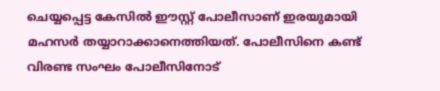ചെയ്യപ്പെട്ട കേസിൽ ഈസ്റ്റ് പോലീസാണ് ഇരയുമായി മഹസർ തയ്യാറാക്കാനെത്തിയത്. പോലീസിനെ കണ്ട് വിരണ്ട സംഘം പോലീസിനോട്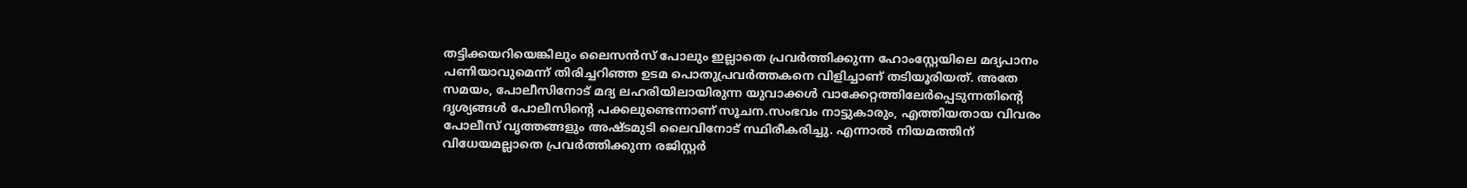തട്ടിക്കയറിയെങ്കിലും ലൈസൻസ് പോലും ഇല്ലാതെ പ്രവർത്തിക്കുന്ന ഹോംസ്റ്റേയിലെ മദ്യപാനം പണിയാവുമെന്ന് തിരിച്ചറിഞ്ഞ ഉടമ പൊതുപ്രവർത്തകനെ വിളിച്ചാണ് തടിയൂരിയത്. അതേ സമയം, പോലീസിനോട് മദ്യ ലഹരിയിലായിരുന്ന യുവാക്കൾ വാക്കേറ്റത്തിലേർപ്പെടുന്നതിൻ്റെ ദൃശ്യങ്ങൾ പോലീസിൻ്റെ പക്കലുണ്ടെന്നാണ് സൂചന.സംഭവം നാട്ടുകാരും, എത്തിയതായ വിവരം പോലീസ് വൃത്തങ്ങളും അഷ്ടമുടി ലൈവിനോട് സ്ഥിരീകരിച്ചു. എന്നാൽ നിയമത്തിന് വിധേയമല്ലാതെ പ്രവർത്തിക്കുന്ന രജിസ്റ്റർ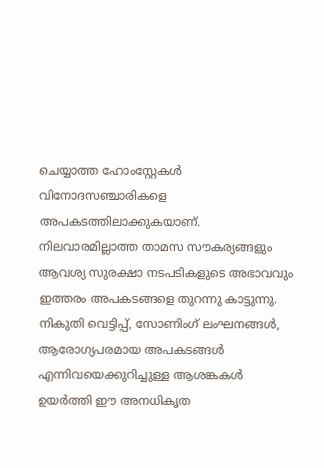ചെയ്യാത്ത ഹോംസ്റ്റേകൾ വിനോദസഞ്ചാരികളെ അപകടത്തിലാക്കുകയാണ്. നിലവാരമില്ലാത്ത താമസ സൗകര്യങ്ങളും ആവശ്യ സുരക്ഷാ നടപടികളുടെ അഭാവവും ഇത്തരം അപകടങ്ങളെ തുറന്നു കാട്ടുന്നു. നികുതി വെട്ടിപ്പ്, സോണിംഗ് ലംഘനങ്ങൾ, ആരോഗ്യപരമായ അപകടങ്ങൾ എന്നിവയെക്കുറിച്ചുള്ള ആശങ്കകൾ ഉയർത്തി ഈ അനധികൃത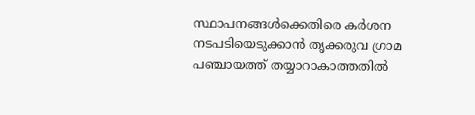സ്ഥാപനങ്ങൾക്കെതിരെ കർശന നടപടിയെടുക്കാൻ തൃക്കരുവ ഗ്രാമ പഞ്ചായത്ത് തയ്യാറാകാത്തതിൽ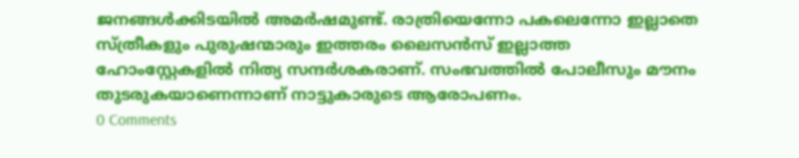ജനങ്ങൾക്കിടയിൽ അമർഷമുണ്ട്. രാത്രിയെന്നോ പകലെന്നോ ഇല്ലാതെ സ്ത്രീകളും പുരുഷന്മാരും ഇത്തരം ലൈസൻസ് ഇല്ലാത്ത ഹോംസ്റ്റേകളിൽ നിത്യ സന്ദർശകരാണ്. സംഭവത്തിൽ പോലീസും മൗനം തുടരുകയാണെന്നാണ് നാട്ടുകാരുടെ ആരോപണം.
0 Comments